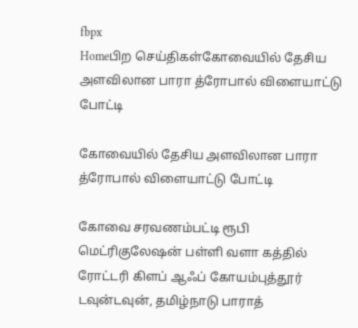fbpx
Homeபிற செய்திகள்கோவையில் தேசிய அளவிலான பாரா த்ரோபால் விளையாட்டு போட்டி

கோவையில் தேசிய அளவிலான பாரா த்ரோபால் விளையாட்டு போட்டி

கோவை சரவணம்பட்டி ரூபி மெட்ரிகுலேஷன் பள்ளி வளா கத்தில் ரோட்டரி கிளப் ஆஃப் கோயம்புத்தூர் டவுன்டவுன், தமிழ்நாடு பாராத்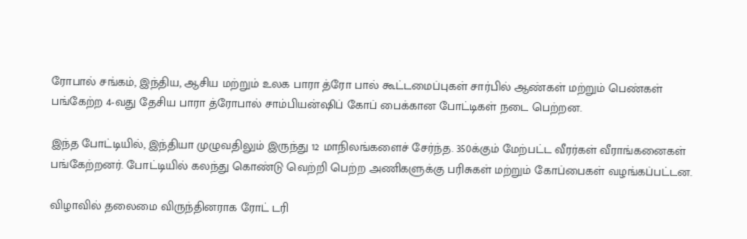ரோபால் சங்கம், இந்திய, ஆசிய மற்றும் உலக பாரா த்ரோ பால் கூட்டமைப்புகள் சார்பில் ஆண்கள் மற்றும் பெண்கள் பங்கேற்ற 4-வது தேசிய பாரா த்ரோபால் சாம்பியன்ஷிப் கோப் பைக்கான போட்டிகள் நடை பெற்றன.

இந்த போட்டியில், இந்தியா முழுவதிலும் இருந்து 12 மாநிலங்களைச் சேர்ந்த. 350க்கும் மேற்பட்ட வீரர்கள் வீராங்கனைகள் பங்கேற்றனர். போட்டியில் கலந்து கொண்டு வெற்றி பெற்ற அணிகளுக்கு பரிசுகள் மற்றும் கோப்பைகள் வழங்கப்பட்டன.

விழாவில் தலைமை விருந்தினராக ரோட் டரி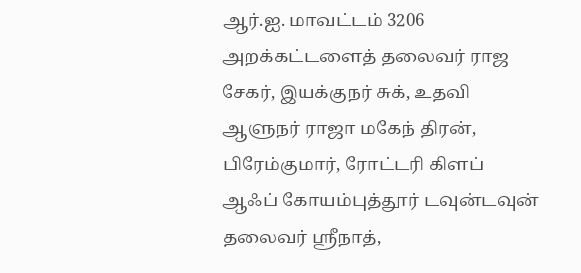ஆர்.ஐ. மாவட்டம் 3206 அறக்கட்டளைத் தலைவர் ராஜ சேகர், இயக்குநர் சுக், உதவி ஆளுநர் ராஜா மகேந் திரன், பிரேம்குமார், ரோட்டரி கிளப் ஆஃப் கோயம்புத்தூர் டவுன்டவுன் தலைவர் ஸ்ரீநாத்,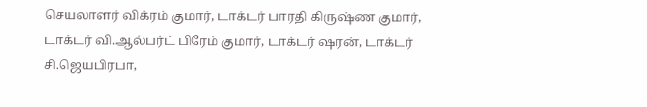செயலாளர் விக்ரம் குமார், டாக்டர் பாரதி கிருஷ்ண குமார், டாக்டர் வி.ஆல்பர்ட் பிரேம் குமார், டாக்டர் ஷரன், டாக்டர் சி.ஜெயபிரபா,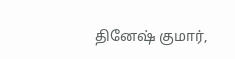தினேஷ் குமார்,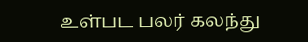உள்பட பலர் கலந்து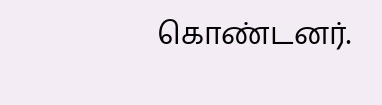கொண்டனர்.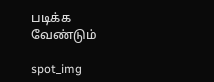படிக்க வேண்டும்

spot_img